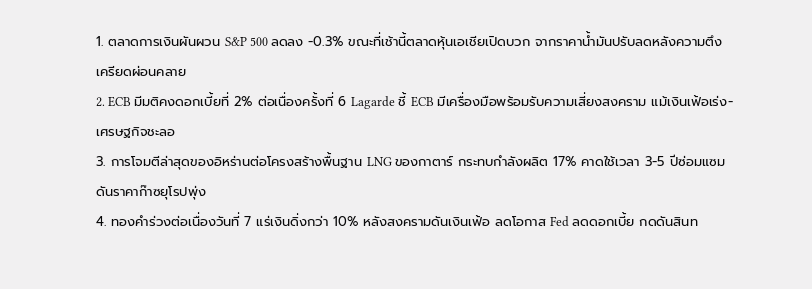1. ตลาดการเงินผันผวน S&P 500 ลดลง -0.3% ขณะที่เช้านี้ตลาดหุ้นเอเชียเปิดบวก จากราคาน้ำมันปรับลดหลังความตึงเครียดผ่อนคลาย
2. ECB มีมติคงดอกเบี้ยที่ 2% ต่อเนื่องครั้งที่ 6 Lagarde ชี้ ECB มีเครื่องมือพร้อมรับความเสี่ยงสงคราม แม้เงินเฟ้อเร่ง-เศรษฐกิจชะลอ
3. การโจมตีล่าสุดของอิหร่านต่อโครงสร้างพื้นฐาน LNG ของกาตาร์ กระทบกำลังผลิต 17% คาดใช้เวลา 3-5 ปีซ่อมแซม ดันราคาก๊าซยุโรปพุ่ง
4. ทองคำร่วงต่อเนื่องวันที่ 7 แร่เงินดิ่งกว่า 10% หลังสงครามดันเงินเฟ้อ ลดโอกาส Fed ลดดอกเบี้ย กดดันสินท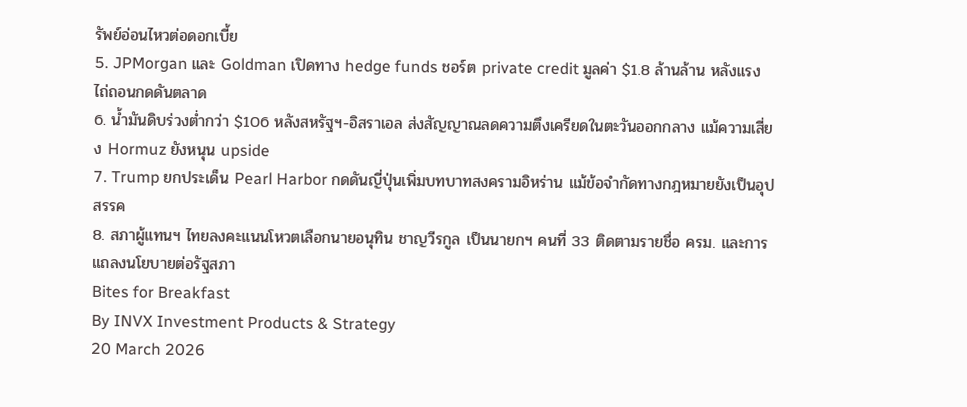รัพย์อ่อนไหวต่อดอกเบี้ย
5. JPMorgan และ Goldman เปิดทาง hedge funds ชอร์ต private credit มูลค่า $1.8 ล้านล้าน หลังแรงไถ่ถอนกดดันตลาด
6. น้ำมันดิบร่วงต่ำกว่า $106 หลังสหรัฐฯ-อิสราเอล ส่งสัญญาณลดความตึงเครียดในตะวันออกกลาง แม้ความเสี่ยง Hormuz ยังหนุน upside
7. Trump ยกประเด็น Pearl Harbor กดดันญี่ปุ่นเพิ่มบทบาทสงครามอิหร่าน แม้ข้อจำกัดทางกฎหมายยังเป็นอุปสรรค
8. สภาผู้แทนฯ ไทยลงคะแนนโหวตเลือกนายอนุทิน ชาญวีรกูล เป็นนายกฯ คนที่ 33 ติดตามรายชื่อ ครม. และการแถลงนโยบายต่อรัฐสภา
Bites for Breakfast
By INVX Investment Products & Strategy
20 March 2026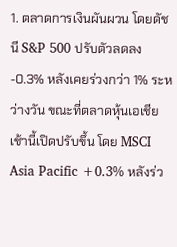1. ตลาดการเงินผันผวน โดยดัชนี S&P 500 ปรับตัวลดลง -0.3% หลังเคยร่วงกว่า 1% ระหว่างวัน ขณะที่ตลาดหุ้นเอเชียเช้านี้เปิดปรับขึ้น โดย MSCI Asia Pacific +0.3% หลังร่ว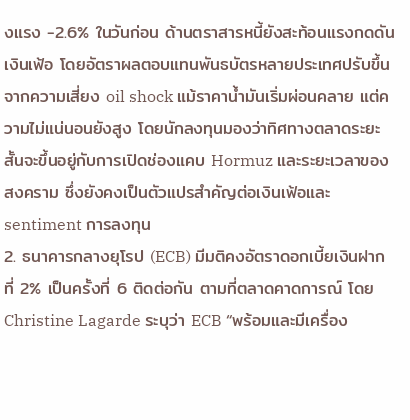งแรง -2.6% ในวันก่อน ด้านตราสารหนี้ยังสะท้อนแรงกดดันเงินเฟ้อ โดยอัตราผลตอบแทนพันธบัตรหลายประเทศปรับขึ้นจากความเสี่ยง oil shock แม้ราคาน้ำมันเริ่มผ่อนคลาย แต่ความไม่แน่นอนยังสูง โดยนักลงทุนมองว่าทิศทางตลาดระยะสั้นจะขึ้นอยู่กับการเปิดช่องแคบ Hormuz และระยะเวลาของสงคราม ซึ่งยังคงเป็นตัวแปรสำคัญต่อเงินเฟ้อและ sentiment การลงทุน
2. ธนาคารกลางยุโรป (ECB) มีมติคงอัตราดอกเบี้ยเงินฝากที่ 2% เป็นครั้งที่ 6 ติดต่อกัน ตามที่ตลาดคาดการณ์ โดย Christine Lagarde ระบุว่า ECB “พร้อมและมีเครื่อง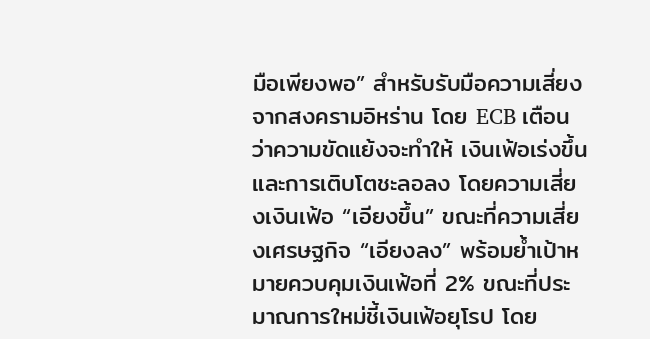มือเพียงพอ” สำหรับรับมือความเสี่ยงจากสงครามอิหร่าน โดย ECB เตือนว่าความขัดแย้งจะทำให้ เงินเฟ้อเร่งขึ้นและการเติบโตชะลอลง โดยความเสี่ยงเงินเฟ้อ “เอียงขึ้น” ขณะที่ความเสี่ยงเศรษฐกิจ “เอียงลง” พร้อมย้ำเป้าหมายควบคุมเงินเฟ้อที่ 2% ขณะที่ประมาณการใหม่ชี้เงินเฟ้อยุโรป โดย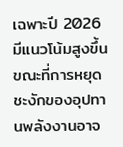เฉพาะปี 2026 มีแนวโน้มสูงขึ้น ขณะที่การหยุดชะงักของอุปทานพลังงานอาจ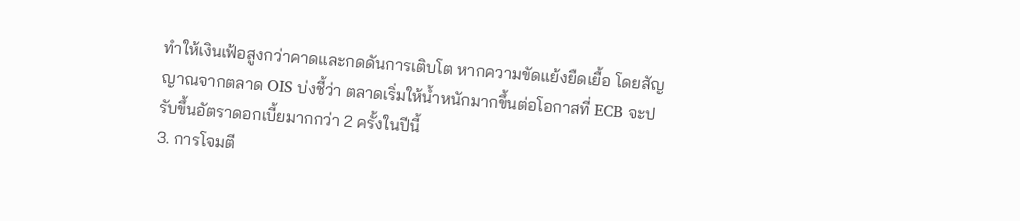ทำให้เงินเฟ้อสูงกว่าคาดและกดดันการเติบโต หากความขัดแย้งยืดเยื้อ โดยสัญญาณจากตลาด OIS บ่งชี้ว่า ตลาดเริ่มให้น้ำหนักมากขึ้นต่อโอกาสที่ ECB จะปรับขึ้นอัตราดอกเบี้ยมากกว่า 2 ครั้งในปีนี้
3. การโจมตี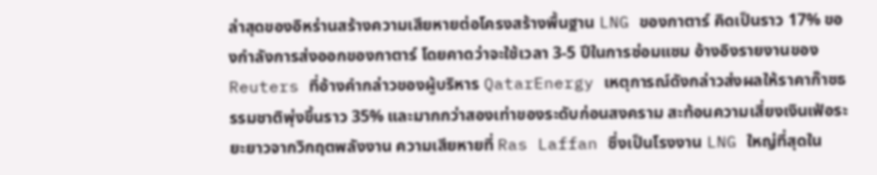ล่าสุดของอิหร่านสร้างความเสียหายต่อโครงสร้างพื้นฐาน LNG ของกาตาร์ คิดเป็นราว 17% ของกำลังการส่งออกของกาตาร์ โดยคาดว่าจะใช้เวลา 3-5 ปีในการซ่อมแซม อ้างอิงรายงานของ Reuters ที่อ้างคำกล่าวของผู้บริหาร QatarEnergy เหตุการณ์ดังกล่าวส่งผลให้ราคาก๊าซธรรมชาติพุ่งขึ้นราว 35% และมากกว่าสองเท่าของระดับก่อนสงคราม สะท้อนความเสี่ยงเงินเฟ้อระยะยาวจากวิกฤตพลังงาน ความเสียหายที่ Ras Laffan ซึ่งเป็นโรงงาน LNG ใหญ่ที่สุดใน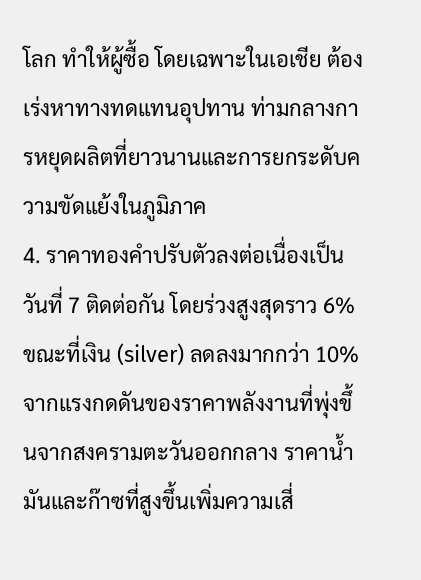โลก ทำให้ผู้ซื้อ โดยเฉพาะในเอเชีย ต้องเร่งหาทางทดแทนอุปทาน ท่ามกลางการหยุดผลิตที่ยาวนานและการยกระดับความขัดแย้งในภูมิภาค
4. ราคาทองคำปรับตัวลงต่อเนื่องเป็นวันที่ 7 ติดต่อกัน โดยร่วงสูงสุดราว 6% ขณะที่เงิน (silver) ลดลงมากกว่า 10% จากแรงกดดันของราคาพลังงานที่พุ่งขึ้นจากสงครามตะวันออกกลาง ราคาน้ำมันและก๊าซที่สูงขึ้นเพิ่มความเสี่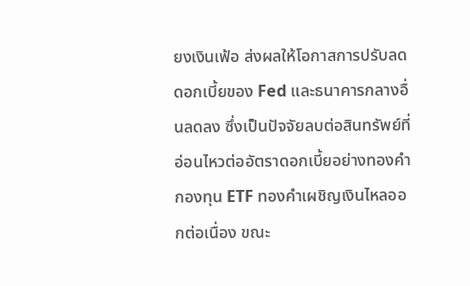ยงเงินเฟ้อ ส่งผลให้โอกาสการปรับลดดอกเบี้ยของ Fed และธนาคารกลางอื่นลดลง ซึ่งเป็นปัจจัยลบต่อสินทรัพย์ที่อ่อนไหวต่ออัตราดอกเบี้ยอย่างทองคำ กองทุน ETF ทองคำเผชิญเงินไหลออกต่อเนื่อง ขณะ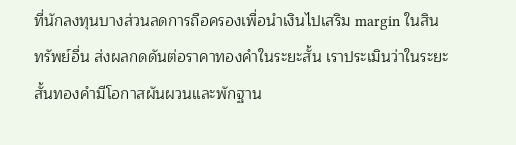ที่นักลงทุนบางส่วนลดการถือครองเพื่อนำเงินไปเสริม margin ในสินทรัพย์อื่น ส่งผลกดดันต่อราคาทองคำในระยะสั้น เราประเมินว่าในระยะสั้นทองคำมีโอกาสผันผวนและพักฐาน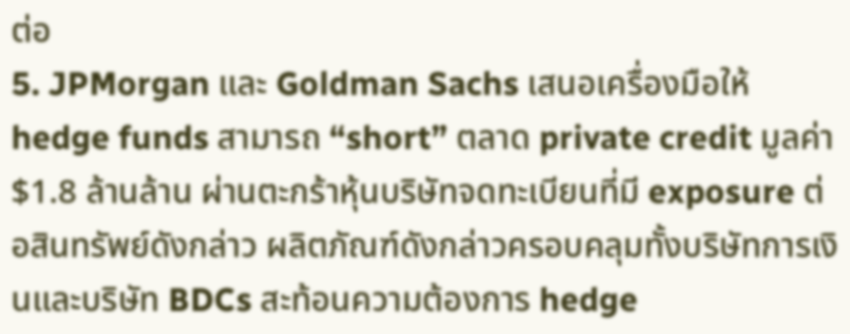ต่อ
5. JPMorgan และ Goldman Sachs เสนอเครื่องมือให้ hedge funds สามารถ “short” ตลาด private credit มูลค่า $1.8 ล้านล้าน ผ่านตะกร้าหุ้นบริษัทจดทะเบียนที่มี exposure ต่อสินทรัพย์ดังกล่าว ผลิตภัณฑ์ดังกล่าวครอบคลุมทั้งบริษัทการเงินและบริษัท BDCs สะท้อนความต้องการ hedge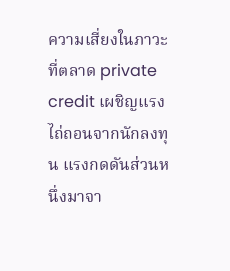ความเสี่ยงในภาวะที่ตลาด private credit เผชิญแรงไถ่ถอนจากนักลงทุน แรงกดดันส่วนหนึ่งมาจา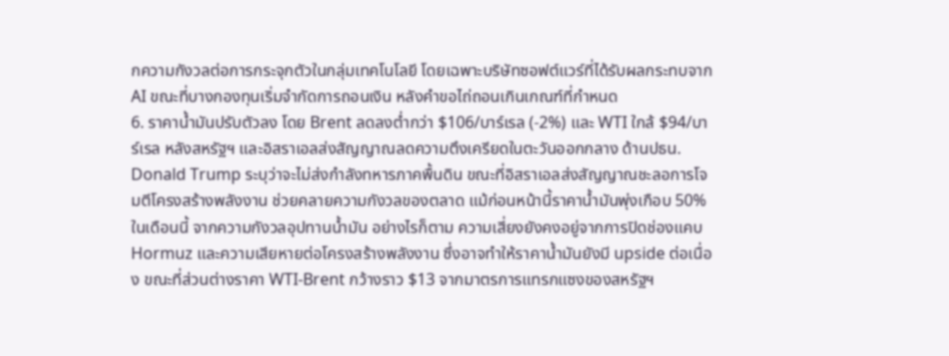กความกังวลต่อการกระจุกตัวในกลุ่มเทคโนโลยี โดยเฉพาะบริษัทซอฟต์แวร์ที่ได้รับผลกระทบจาก AI ขณะที่บางกองทุนเริ่มจำกัดการถอนเงิน หลังคำขอไถ่ถอนเกินเกณฑ์ที่กำหนด
6. ราคาน้ำมันปรับตัวลง โดย Brent ลดลงต่ำกว่า $106/บาร์เรล (-2%) และ WTI ใกล้ $94/บาร์เรล หลังสหรัฐฯ และอิสราเอลส่งสัญญาณลดความตึงเครียดในตะวันออกกลาง ด้านปธน. Donald Trump ระบุว่าจะไม่ส่งกำลังทหารภาคพื้นดิน ขณะที่อิสราเอลส่งสัญญาณชะลอการโจมตีโครงสร้างพลังงาน ช่วยคลายความกังวลของตลาด แม้ก่อนหน้านี้ราคาน้ำมันพุ่งเกือบ 50% ในเดือนนี้ จากความกังวลอุปทานน้ำมัน อย่างไรก็ตาม ความเสี่ยงยังคงอยู่จากการปิดช่องแคบ Hormuz และความเสียหายต่อโครงสร้างพลังงาน ซึ่งอาจทำให้ราคาน้ำมันยังมี upside ต่อเนื่อง ขณะที่ส่วนต่างราคา WTI-Brent กว้างราว $13 จากมาตรการแทรกแซงของสหรัฐฯ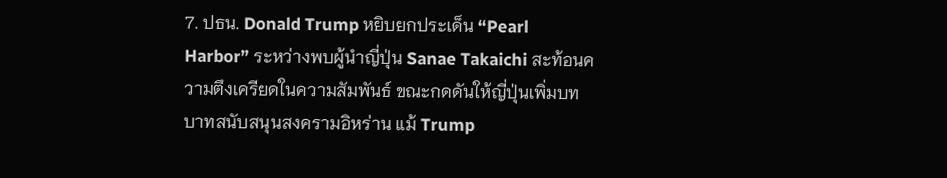7. ปธน. Donald Trump หยิบยกประเด็น “Pearl Harbor” ระหว่างพบผู้นำญี่ปุ่น Sanae Takaichi สะท้อนความตึงเครียดในความสัมพันธ์ ขณะกดดันให้ญี่ปุ่นเพิ่มบทบาทสนับสนุนสงครามอิหร่าน แม้ Trump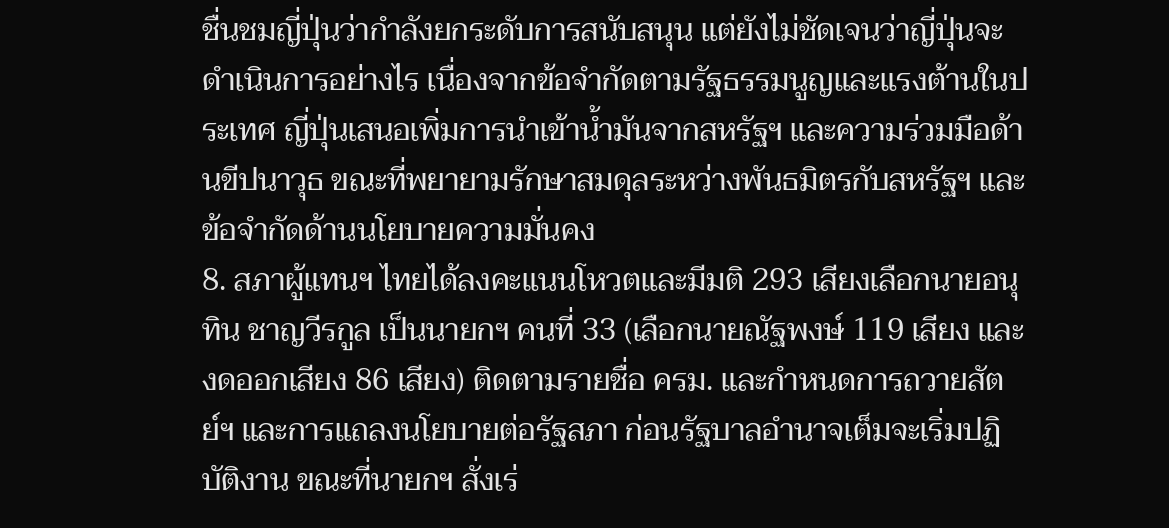ชื่นชมญี่ปุ่นว่ากำลังยกระดับการสนับสนุน แต่ยังไม่ชัดเจนว่าญี่ปุ่นจะดำเนินการอย่างไร เนื่องจากข้อจำกัดตามรัฐธรรมนูญและแรงต้านในประเทศ ญี่ปุ่นเสนอเพิ่มการนำเข้าน้ำมันจากสหรัฐฯ และความร่วมมือด้านขีปนาวุธ ขณะที่พยายามรักษาสมดุลระหว่างพันธมิตรกับสหรัฐฯ และข้อจำกัดด้านนโยบายความมั่นคง
8. สภาผู้แทนฯ ไทยได้ลงคะแนนโหวตและมีมติ 293 เสียงเลือกนายอนุทิน ชาญวีรกูล เป็นนายกฯ คนที่ 33 (เลือกนายณัฐพงษ์ 119 เสียง และงดออกเสียง 86 เสียง) ติดตามรายชื่อ ครม. และกำหนดการถวายสัตย์ฯ และการแถลงนโยบายต่อรัฐสภา ก่อนรัฐบาลอำนาจเต็มจะเริ่มปฏิบัติงาน ขณะที่นายกฯ สั่งเร่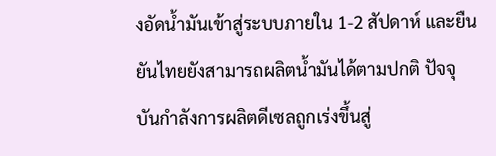งอัดน้ำมันเข้าสู่ระบบภายใน 1-2 สัปดาห์ และยืนยันไทยยังสามารถผลิตน้ำมันได้ตามปกติ ปัจจุบันกำลังการผลิตดีเซลถูกเร่งขึ้นสู่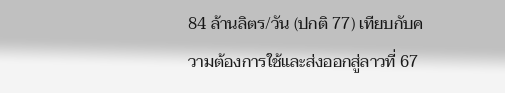84 ล้านลิตร/วัน (ปกติ 77) เทียบกับความต้องการใช้และส่งออกสู่ลาวที่ 67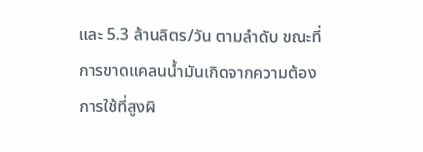และ 5.3 ล้านลิตร/วัน ตามลำดับ ขณะที่การขาดแคลนน้ำมันเกิดจากความต้องการใช้ที่สูงผิ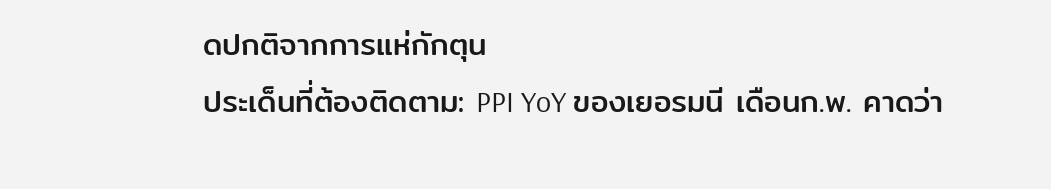ดปกติจากการแห่กักตุน
ประเด็นที่ต้องติดตาม: PPI YoY ของเยอรมนี เดือนก.พ. คาดว่า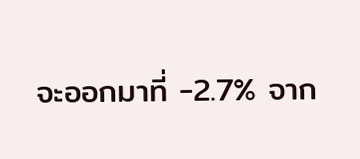จะออกมาที่ -2.7% จาก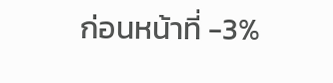ก่อนหน้าที่ -3%